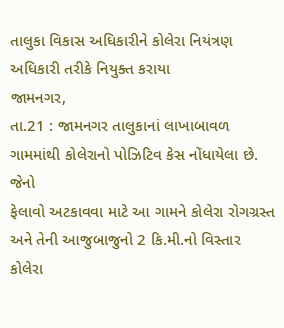તાલુકા વિકાસ અધિકારીને કોલેરા નિયંત્રણ અધિકારી તરીકે નિયુક્ત કરાયા
જામનગર,
તા.21 : જામનગર તાલુકાનાં લાખાબાવળ ગામમાંથી કોલેરાનો પોઝિટિવ કેસ નોંધાયેલા છે. જેનો
ફેલાવો અટકાવવા માટે આ ગામને કોલેરા રોગગ્રસ્ત અને તેની આજુબાજુનો 2 કિ.મી.નો વિસ્તાર
કોલેરા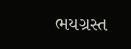ભયગ્રસ્ત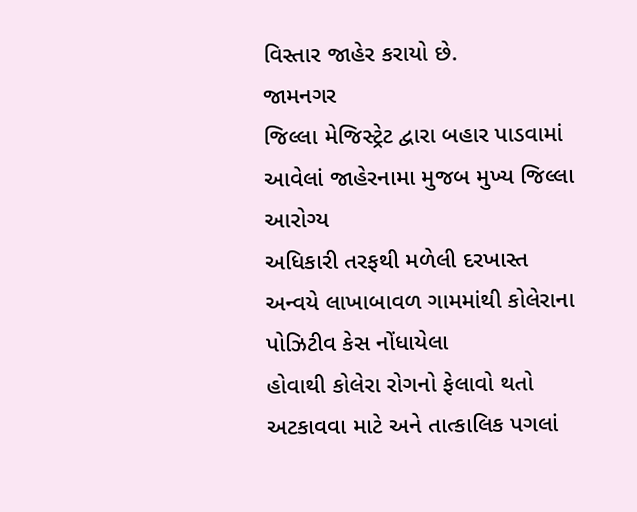વિસ્તાર જાહેર કરાયો છે.
જામનગર
જિલ્લા મેજિસ્ટ્રેટ દ્વારા બહાર પાડવામાં આવેલાં જાહેરનામા મુજબ મુખ્ય જિલ્લા આરોગ્ય
અધિકારી તરફથી મળેલી દરખાસ્ત અન્વયે લાખાબાવળ ગામમાંથી કોલેરાના પોઝિટીવ કેસ નોંધાયેલા
હોવાથી કોલેરા રોગનો ફેલાવો થતો અટકાવવા માટે અને તાત્કાલિક પગલાં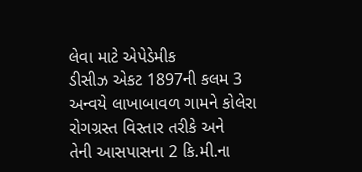લેવા માટે એપેડેમીક
ડીસીઝ એકટ 1897ની કલમ 3 અન્વયે લાખાબાવળ ગામને કોલેરા રોગગ્રસ્ત વિસ્તાર તરીકે અને
તેની આસપાસના 2 કિ.મી.ના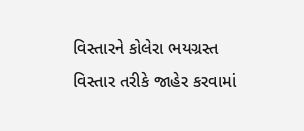વિસ્તારને કોલેરા ભયગ્રસ્ત વિસ્તાર તરીકે જાહેર કરવામાં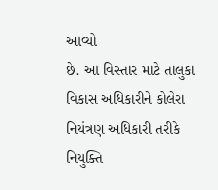આવ્યો
છે. આ વિસ્તાર માટે તાલુકા વિકાસ અધિકારીને કોલેરા નિયંત્રણ અધિકારી તરીકે નિયુક્તિ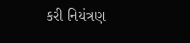કરી નિયંત્રણ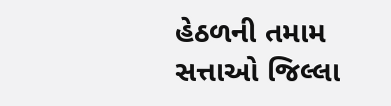હેઠળની તમામ સત્તાઓ જિલ્લા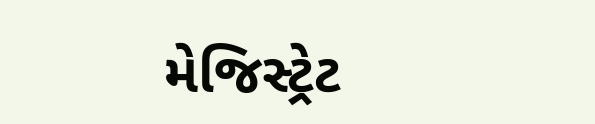મેજિસ્ટ્રેટ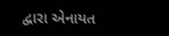દ્વારા એનાયત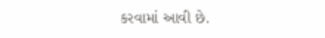કરવામાં આવી છે.